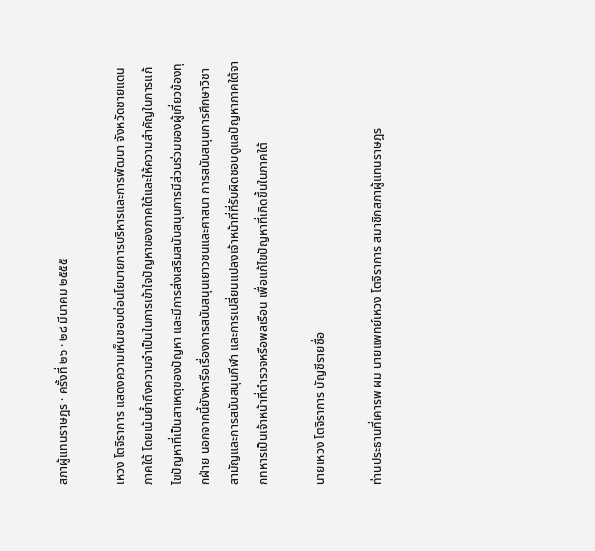สภาผู้แทนราษฎร · ครั้งที่ ๒๖ · ๒๘ มีนาคม ๒๕๕๕

เหวง โตจิราการ แสดงความเห็นชอบต่อนโยบายการบริหารและการพัฒนา จังหวัดชายแดนภาคใต้ โดยเน้นย้ำถึงความจำเป็นในการเข้าใจปัญหาของภาคใต้และให้ความสำคัญในการแก้ไขปัญหาที่เป็นสาเหตุของปัญหา และมีการส่งเสริมสนับสนุนการมีส่วนร่วมของผู้เกี่ยวข้องทุกฝ่าย นอกจากนี้ยังหารือเรื่องการสนับสนุนเยาวชนและศาสนา การสนับสนุนการศึกษาวิชาสามัญและการสนับสนุนกีฬา และการเปลี่ยนแปลงเจ้าหน้าที่ที่รับผิดชอบดูแลปัญหาภาคใต้จากทหารเป็นเจ้าหน้าที่ตํารวจหรือพลเรือน เพื่อแก้ไขปัญหาที่เกิดขึ้นในภาคใต้

นายเหวง โตจิราการ บัญชีรายชื่อ

ท่านประธานที่เคารพ ผม นายแพทย์เหวง โตจิราการ สมาชิกสภาผู้แทนราษฎร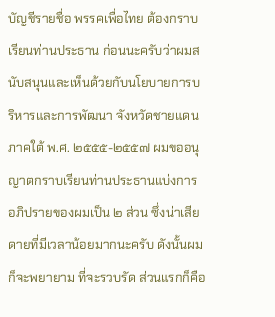บัญชีรายชื่อ พรรคเพื่อไทย ต้องกราบเรียนท่านประธาน ก่อนนะครับว่าผมสนับสนุนและเห็นด้วยกับนโยบายการบริหารและการพัฒนา จังหวัดชายแดนภาคใต้ พ.ศ. ๒๕๕๕-๒๕๕๗ ผมขออนุญาตกราบเรียนท่านประธานแบ่งการ อภิปรายของผมเป็น ๒ ส่วน ซึ่งน่าเสียดายที่มีเวลาน้อยมากนะครับ ดังนั้นผมก็จะพยายาม ที่จะรวบรัด ส่วนแรกก็คือ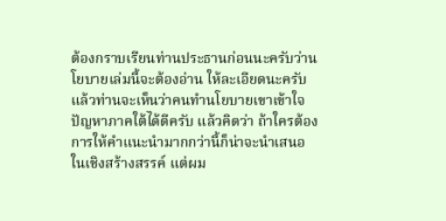ต้องกราบเรียนท่านประธานก่อนนะครับว่านโยบายเล่มนี้จะต้องอ่าน ให้ละเอียดนะครับแล้วท่านจะเห็นว่าคนทํานโยบายเขาเข้าใจปัญหาภาคใต้ได้ดีครับ แล้วคิดว่า ถ้าใครต้องการให้คําแนะนํามากกว่านี้ก็น่าจะนําเสนอในเชิงสร้างสรรค์ แต่ผม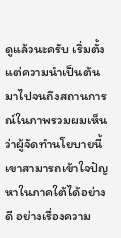ดูแล้วนะครับ เริ่มตั้งแต่ความนําเป็นต้นมาไปจนถึงสถานการณ์ในภาพรวมผมเห็นว่าผู้จัดทํานโยบายนี้ เขาสามารถเข้าใจปัญหาในภาคใต้ได้อย่างดี อย่างเรื่องความ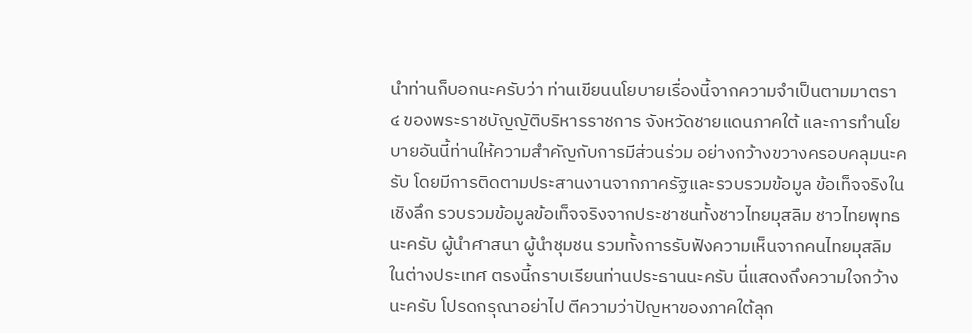นําท่านก็บอกนะครับว่า ท่านเขียนนโยบายเรื่องนี้จากความจําเป็นตามมาตรา ๔ ของพระราชบัญญัติบริหารราชการ จังหวัดชายแดนภาคใต้ และการทํานโยบายอันนี้ท่านให้ความสําคัญกับการมีส่วนร่วม อย่างกว้างขวางครอบคลุมนะครับ โดยมีการติดตามประสานงานจากภาครัฐและรวบรวมข้อมูล ข้อเท็จจริงในเชิงลึก รวบรวมข้อมูลข้อเท็จจริงจากประชาชนทั้งชาวไทยมุสลิม ชาวไทยพุทธนะครับ ผู้นําศาสนา ผู้นําชุมชน รวมทั้งการรับฟังความเห็นจากคนไทยมุสลิมในต่างประเทศ ตรงนี้กราบเรียนท่านประธานนะครับ นี่แสดงถึงความใจกว้างนะครับ โปรดกรุณาอย่าไป ตีความว่าปัญหาของภาคใต้ลุก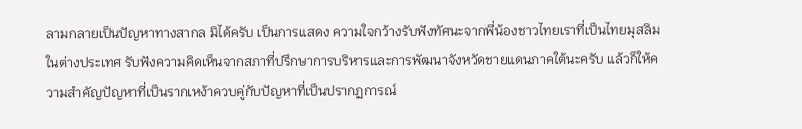ลามกลายเป็นปัญหาทางสากล มิได้ครับ เป็นการแสดง ความใจกว้างรับฟังทัศนะจากพี่น้องชาวไทยเราที่เป็นไทยมุสลิมในต่างประเทศ รับฟังความคิดเห็นจากสภาที่ปรึกษาการบริหารและการพัฒนาจังหวัดชายแดนภาคใต้นะครับ แล้วก็ให้ความสําคัญปัญหาที่เป็นรากเหง้าควบคู่กับปัญหาที่เป็นปรากฏการณ์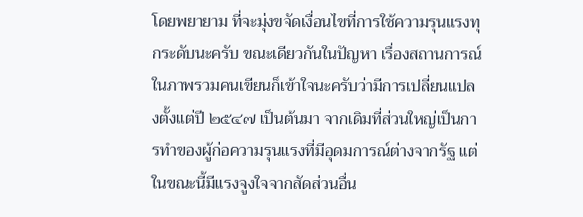โดยพยายาม ที่จะมุ่งขจัดเงื่อนไขที่การใช้ความรุนแรงทุกระดับนะครับ ขณะเดียวกันในปัญหา เรื่องสถานการณ์ในภาพรวมคนเขียนก็เข้าใจนะครับว่ามีการเปลี่ยนแปลงตั้งแต่ปี ๒๕๔๗ เป็นต้นมา จากเดิมที่ส่วนใหญ่เป็นการทําของผู้ก่อความรุนแรงที่มีอุดมการณ์ต่างจากรัฐ แต่ในขณะนี้มีแรงจูงใจจากสัดส่วนอื่น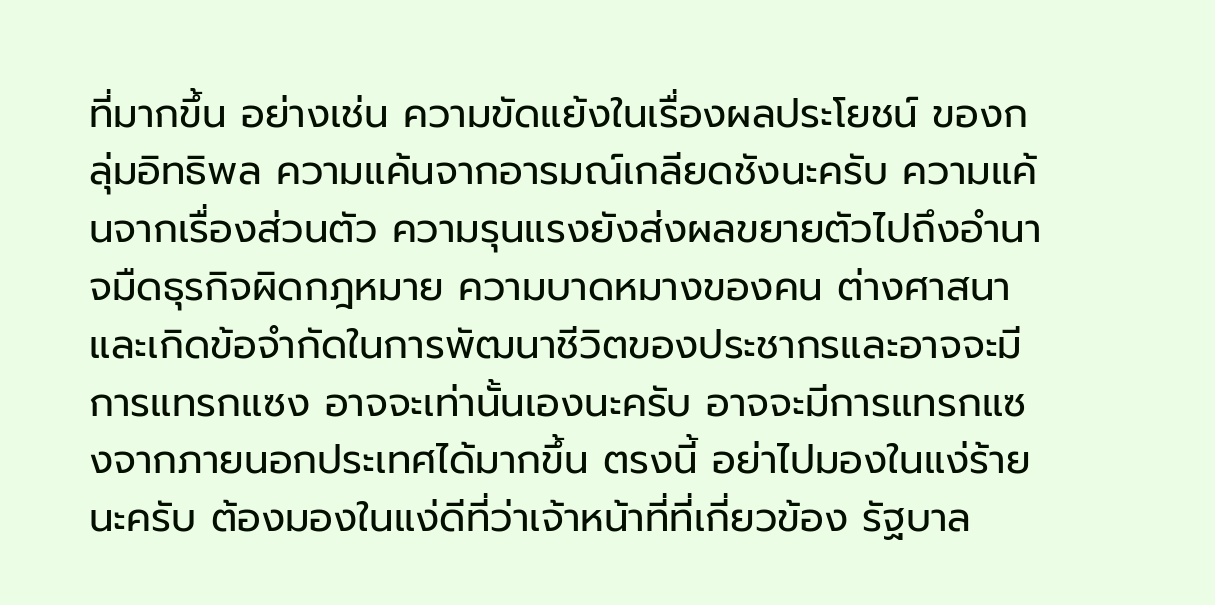ที่มากขึ้น อย่างเช่น ความขัดแย้งในเรื่องผลประโยชน์ ของกลุ่มอิทธิพล ความแค้นจากอารมณ์เกลียดชังนะครับ ความแค้นจากเรื่องส่วนตัว ความรุนแรงยังส่งผลขยายตัวไปถึงอํานาจมืดธุรกิจผิดกฎหมาย ความบาดหมางของคน ต่างศาสนา และเกิดข้อจํากัดในการพัฒนาชีวิตของประชากรและอาจจะมีการแทรกแซง อาจจะเท่านั้นเองนะครับ อาจจะมีการแทรกแซงจากภายนอกประเทศได้มากขึ้น ตรงนี้ อย่าไปมองในแง่ร้ายนะครับ ต้องมองในแง่ดีที่ว่าเจ้าหน้าที่ที่เกี่ยวข้อง รัฐบาล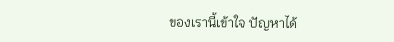ของเรานี้เข้าใจ ปัญหาได้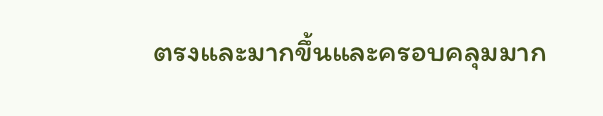ตรงและมากขึ้นและครอบคลุมมาก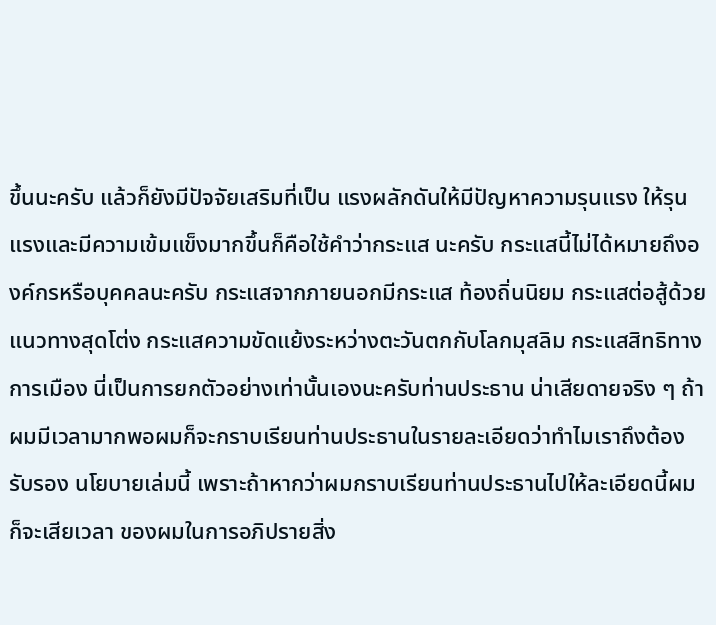ขึ้นนะครับ แล้วก็ยังมีปัจจัยเสริมที่เป็น แรงผลักดันให้มีปัญหาความรุนแรง ให้รุนแรงและมีความเข้มแข็งมากขึ้นก็คือใช้คําว่ากระแส นะครับ กระแสนี้ไม่ได้หมายถึงองค์กรหรือบุคคลนะครับ กระแสจากภายนอกมีกระแส ท้องถิ่นนิยม กระแสต่อสู้ด้วยแนวทางสุดโต่ง กระแสความขัดแย้งระหว่างตะวันตกกับโลกมุสลิม กระแสสิทธิทางการเมือง นี่เป็นการยกตัวอย่างเท่านั้นเองนะครับท่านประธาน น่าเสียดายจริง ๆ ถ้าผมมีเวลามากพอผมก็จะกราบเรียนท่านประธานในรายละเอียดว่าทําไมเราถึงต้องรับรอง นโยบายเล่มนี้ เพราะถ้าหากว่าผมกราบเรียนท่านประธานไปให้ละเอียดนี้ผมก็จะเสียเวลา ของผมในการอภิปรายสิ่ง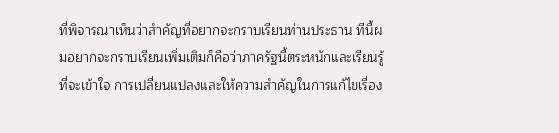ที่พิจารณาเห็นว่าสําคัญที่อยากจะกราบเรียนท่านประธาน ทีนี้ผมอยากจะกราบเรียนเพิ่มเติมก็คือว่าภาครัฐนี้ตระหนักและเรียนรู้ที่จะเข้าใจ การเปลี่ยนแปลงและให้ความสําคัญในการแก้ไขเรื่อง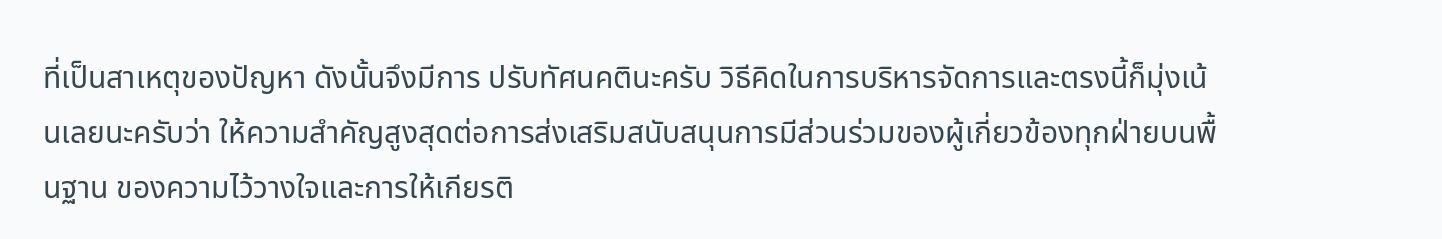ที่เป็นสาเหตุของปัญหา ดังนั้นจึงมีการ ปรับทัศนคตินะครับ วิธีคิดในการบริหารจัดการและตรงนี้ก็มุ่งเน้นเลยนะครับว่า ให้ความสําคัญสูงสุดต่อการส่งเสริมสนับสนุนการมีส่วนร่วมของผู้เกี่ยวข้องทุกฝ่ายบนพื้นฐาน ของความไว้วางใจและการให้เกียรติ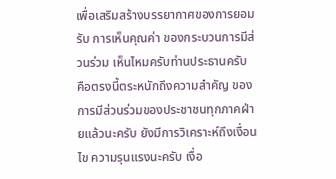เพื่อเสริมสร้างบรรยากาศของการยอมรับ การเห็นคุณค่า ของกระบวนการมีส่วนร่วม เห็นไหมครับท่านประธานครับ คือตรงนี้ตระหนักถึงความสําคัญ ของการมีส่วนร่วมของประชาชนทุกภาคฝ่ายแล้วนะครับ ยังมีการวิเคราะห์ถึงเงื่อนไข ความรุนแรงนะครับ เงื่อ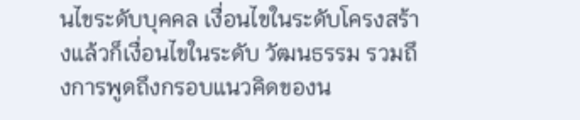นไขระดับบุคคล เงื่อนไขในระดับโครงสร้างแล้วก็เงื่อนไขในระดับ วัฒนธรรม รวมถึงการพูดถึงกรอบแนวคิดของน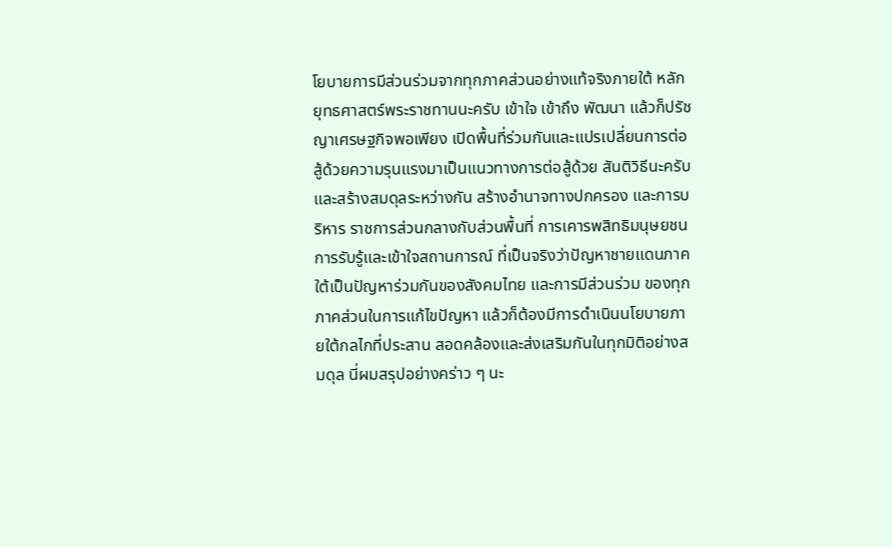โยบายการมีส่วนร่วมจากทุกภาคส่วนอย่างแท้จริงภายใต้ หลักยุทธศาสตร์พระราชทานนะครับ เข้าใจ เข้าถึง พัฒนา แล้วก็ปรัชญาเศรษฐกิจพอเพียง เปิดพื้นที่ร่วมกันและแปรเปลี่ยนการต่อสู้ด้วยความรุนแรงมาเป็นแนวทางการต่อสู้ด้วย สันติวิธีนะครับ และสร้างสมดุลระหว่างกัน สร้างอํานาจทางปกครอง และการบริหาร ราชการส่วนกลางกับส่วนพื้นที่ การเคารพสิทธิมนุษยชน การรับรู้และเข้าใจสถานการณ์ ที่เป็นจริงว่าปัญหาชายแดนภาคใต้เป็นปัญหาร่วมกันของสังคมไทย และการมีส่วนร่วม ของทุกภาคส่วนในการแก้ไขปัญหา แล้วก็ต้องมีการดําเนินนโยบายภายใต้กลไกที่ประสาน สอดคล้องและส่งเสริมกันในทุกมิติอย่างสมดุล นี่ผมสรุปอย่างคร่าว ๆ นะ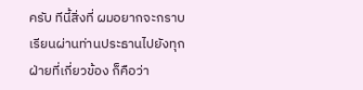ครับ ทีนี้สิ่งที่ ผมอยากจะกราบเรียนผ่านท่านประธานไปยังทุกฝ่ายที่เกี่ยวข้อง ก็คือว่า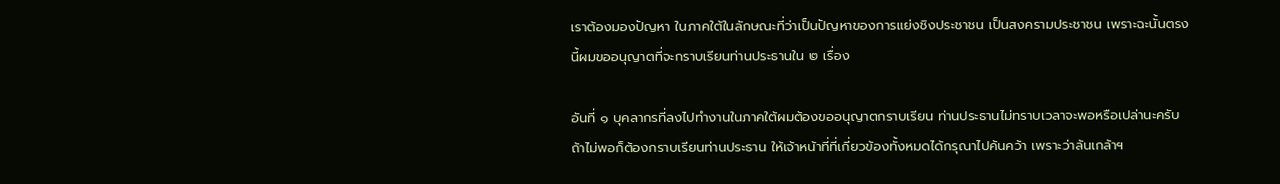เราต้องมองปัญหา ในภาคใต้ในลักษณะที่ว่าเป็นปัญหาของการแย่งชิงประชาชน เป็นสงครามประชาชน เพราะฉะนั้นตรงนี้ผมขออนุญาตที่จะกราบเรียนท่านประธานใน ๒ เรื่อง

อันที่ ๑ บุคลากรที่ลงไปทํางานในภาคใต้ผมต้องขออนุญาตกราบเรียน ท่านประธานไม่ทราบเวลาจะพอหรือเปล่านะครับ ถ้าไม่พอก็ต้องกราบเรียนท่านประธาน ให้เจ้าหน้าที่ที่เกี่ยวข้องทั้งหมดได้กรุณาไปค้นคว้า เพราะว่าล้นเกล้าฯ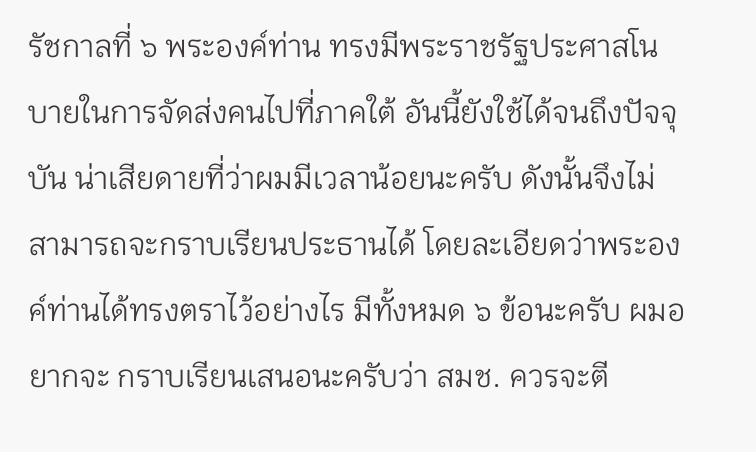รัชกาลที่ ๖ พระองค์ท่าน ทรงมีพระราชรัฐประศาสโนบายในการจัดส่งคนไปที่ภาคใต้ อันนี้ยังใช้ได้จนถึงปัจจุบัน น่าเสียดายที่ว่าผมมีเวลาน้อยนะครับ ดังนั้นจึงไม่สามารถจะกราบเรียนประธานได้ โดยละเอียดว่าพระองค์ท่านได้ทรงตราไว้อย่างไร มีทั้งหมด ๖ ข้อนะครับ ผมอยากจะ กราบเรียนเสนอนะครับว่า สมช. ควรจะตี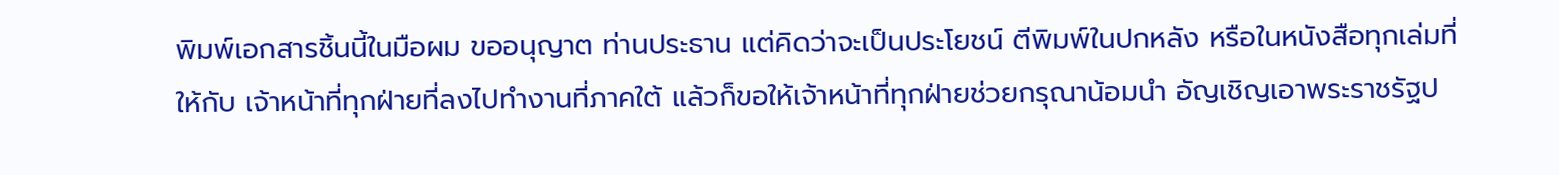พิมพ์เอกสารชิ้นนี้ในมือผม ขออนุญาต ท่านประธาน แต่คิดว่าจะเป็นประโยชน์ ตีพิมพ์ในปกหลัง หรือในหนังสือทุกเล่มที่ให้กับ เจ้าหน้าที่ทุกฝ่ายที่ลงไปทํางานที่ภาคใต้ แล้วก็ขอให้เจ้าหน้าที่ทุกฝ่ายช่วยกรุณาน้อมนํา อัญเชิญเอาพระราชรัฐป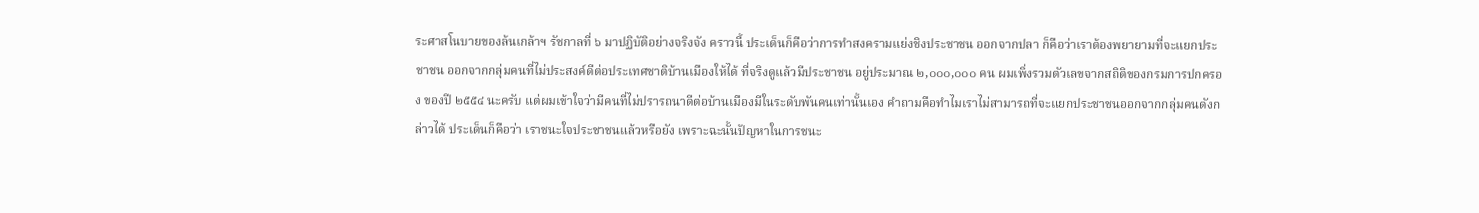ระศาสโนบายของล้นเกล้าฯ รัชกาลที่ ๖ มาปฏิบัติอย่างจริงจัง คราวนี้ ประเด็นก็คือว่าการทําสงครามแย่งชิงประชาชน ออกจากปลา ก็คือว่าเราต้องพยายามที่จะแยกประชาชน ออกจากกลุ่มคนที่ไม่ประสงค์ดีต่อประเทศชาติบ้านเมืองให้ได้ ที่จริงดูแล้วมีประชาชน อยู่ประมาณ ๒,๐๐๐,๐๐๐ คน ผมเพิ่งรวมตัวเลขจากสถิติของกรมการปกครอง ของปี ๒๕๕๔ นะครับ แต่ผมเข้าใจว่ามีคนที่ไม่ปรารถนาดีต่อบ้านเมืองมีในระดับพันคนเท่านั้นเอง คําถามคือทําไมเราไม่สามารถที่จะแยกประชาชนออกจากกลุ่มคนดังกล่าวได้ ประเด็นก็คือว่า เราชนะใจประชาชนแล้วหรือยัง เพราะฉะนั้นปัญหาในการชนะ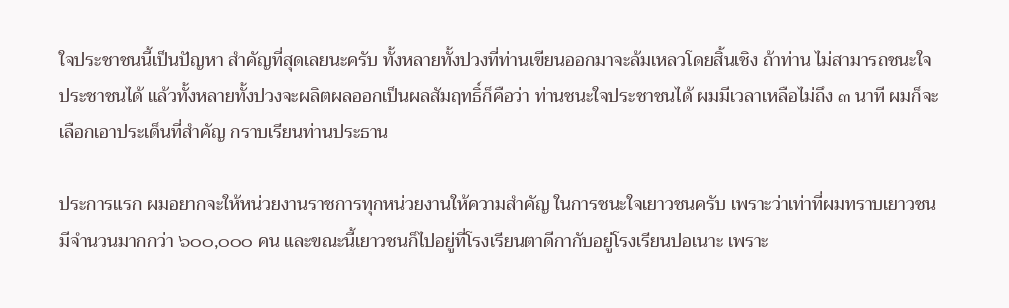ใจประชาชนนี้เป็นปัญหา สําคัญที่สุดเลยนะครับ ทั้งหลายทั้งปวงที่ท่านเขียนออกมาจะล้มเหลวโดยสิ้นเชิง ถ้าท่าน ไม่สามารถชนะใจประชาชนได้ แล้วทั้งหลายทั้งปวงจะผลิตผลออกเป็นผลสัมฤทธิ์ก็คือว่า ท่านชนะใจประชาชนได้ ผมมีเวลาเหลือไม่ถึง ๓ นาที ผมก็จะเลือกเอาประเด็นที่สําคัญ กราบเรียนท่านประธาน

ประการแรก ผมอยากจะให้หน่วยงานราชการทุกหน่วยงานให้ความสําคัญ ในการชนะใจเยาวชนครับ เพราะว่าเท่าที่ผมทราบเยาวชนมีจํานวนมากกว่า ๖๐๐,๐๐๐ คน และขณะนี้เยาวชนก็ไปอยู่ที่โรงเรียนตาดีกากับอยู่โรงเรียนปอเนาะ เพราะ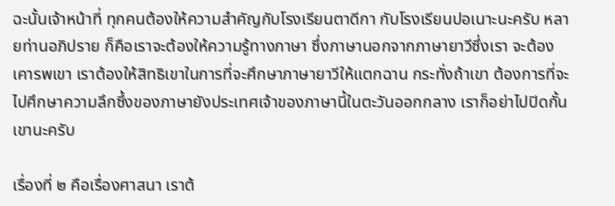ฉะนั้นเจ้าหน้าที่ ทุกคนต้องให้ความสําคัญกับโรงเรียนตาดีกา กับโรงเรียนปอเนาะนะครับ หลายท่านอภิปราย ก็คือเราจะต้องให้ความรู้ทางภาษา ซึ่งภาษานอกจากภาษายาวีซึ่งเรา จะต้องเคารพเขา เราต้องให้สิทธิเขาในการที่จะศึกษาภาษายาวีให้แตกฉาน กระทั่งถ้าเขา ต้องการที่จะไปศึกษาความลึกซึ้งของภาษายังประเทศเจ้าของภาษานี้ในตะวันออกกลาง เราก็อย่าไปปิดกั้นเขานะครับ

เรื่องที่ ๒ คือเรื่องศาสนา เราต้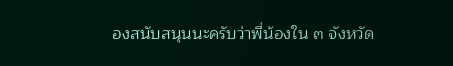องสนับสนุนนะครับว่าพี่น้องใน ๓ จังหวัด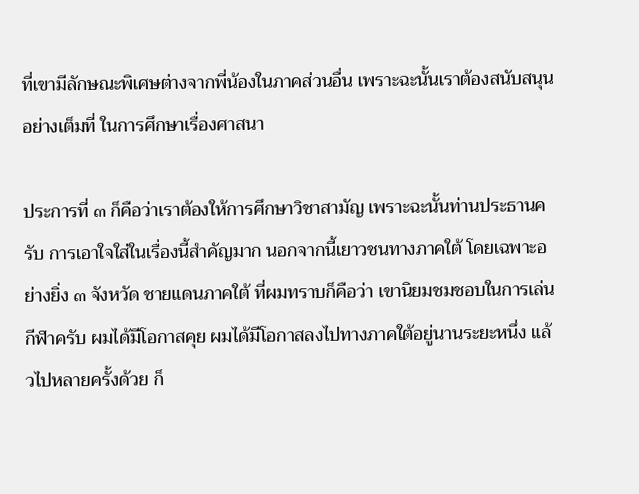ที่เขามีลักษณะพิเศษต่างจากพี่น้องในภาคส่วนอื่น เพราะฉะนั้นเราต้องสนับสนุนอย่างเต็มที่ ในการศึกษาเรื่องศาสนา

ประการที่ ๓ ก็คือว่าเราต้องให้การศึกษาวิชาสามัญ เพราะฉะนั้นท่านประธานครับ การเอาใจใส่ในเรื่องนี้สําคัญมาก นอกจากนี้เยาวชนทางภาคใต้ โดยเฉพาะอย่างยิ่ง ๓ จังหวัด ชายแดนภาคใต้ ที่ผมทราบก็คือว่า เขานิยมชมชอบในการเล่นกีฬาครับ ผมได้มีโอกาสคุย ผมได้มีโอกาสลงไปทางภาคใต้อยู่นานระยะหนึ่ง แล้วไปหลายครั้งด้วย ก็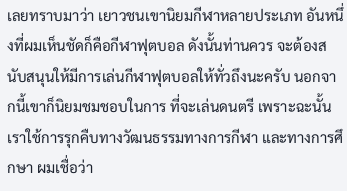เลยทราบมาว่า เยาวชนเขานิยมกีฬาหลายประเภท อันหนึ่งที่ผมเห็นชัดก็คือกีฬาฟุตบอล ดังนั้นท่านควร จะต้องสนับสนุนให้มีการเล่นกีฬาฟุตบอลให้ทั่วถึงนะครับ นอกจากนี้เขาก็นิยมชมชอบในการ ที่จะเล่นดนตรี เพราะฉะนั้นเราใช้การรุกคืบทางวัฒนธรรมทางการกีฬา และทางการศึกษา ผมเชื่อว่า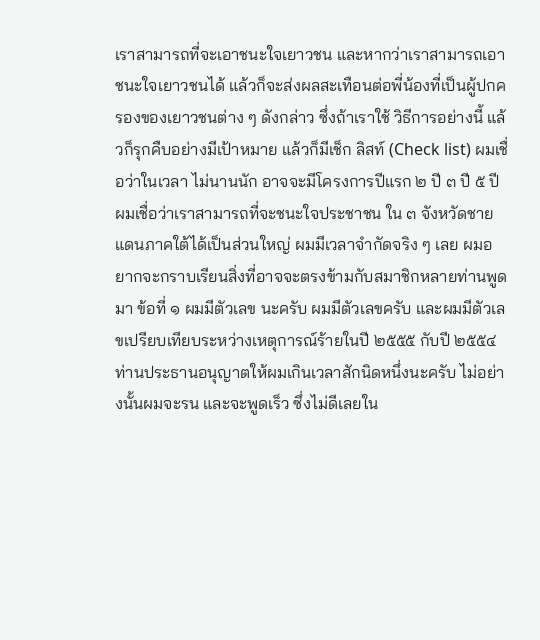เราสามารถที่จะเอาชนะใจเยาวชน และหากว่าเราสามารถเอาชนะใจเยาวชนได้ แล้วก็จะส่งผลสะเทือนต่อพี่น้องที่เป็นผู้ปกครองของเยาวชนต่าง ๆ ดังกล่าว ซึ่งถ้าเราใช้ วิธีการอย่างนี้ แล้วก็รุกคืบอย่างมีเป้าหมาย แล้วก็มีเช็ก ลิสท์ (Check list) ผมเชื่อว่าในเวลา ไม่นานนัก อาจจะมีโครงการปีแรก ๒ ปี ๓ ปี ๕ ปี ผมเชื่อว่าเราสามารถที่จะชนะใจประชาชน ใน ๓ จังหวัดชายแดนภาคใต้ได้เป็นส่วนใหญ่ ผมมีเวลาจํากัดจริง ๆ เลย ผมอยากจะกราบเรียนสิ่งที่อาจจะตรงข้ามกับสมาชิกหลายท่านพูดมา ข้อที่ ๑ ผมมีตัวเลข นะครับ ผมมีตัวเลขครับ และผมมีตัวเลขเปรียบเทียบระหว่างเหตุการณ์ร้ายในปี ๒๕๕๕ กับปี ๒๕๕๔ ท่านประธานอนุญาตให้ผมเกินเวลาสักนิดหนึ่งนะครับ ไม่อย่างนั้นผมจะรน และจะพูดเร็ว ซึ่งไม่ดีเลยใน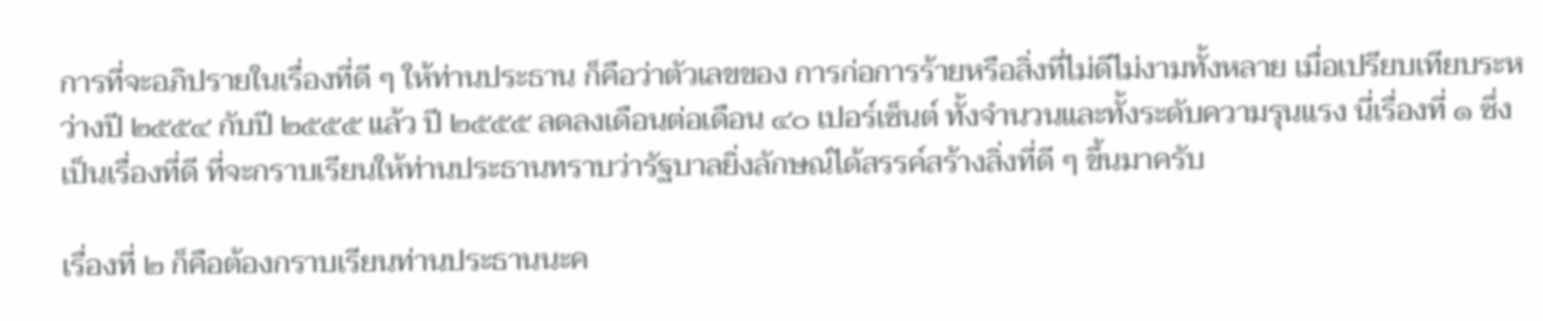การที่จะอภิปรายในเรื่องที่ดี ๆ ให้ท่านประธาน ก็คือว่าตัวเลขของ การก่อการร้ายหรือสิ่งที่ไม่ดีไม่งามทั้งหลาย เมื่อเปรียบเทียบระหว่างปี ๒๕๕๔ กับปี ๒๕๕๕ แล้ว ปี ๒๕๕๕ ลดลงเดือนต่อเดือน ๔๐ เปอร์เซ็นต์ ทั้งจํานวนและทั้งระดับความรุนแรง นี่เรื่องที่ ๑ ซึ่งเป็นเรื่องที่ดี ที่จะกราบเรียนให้ท่านประธานทราบว่ารัฐบาลยิ่งลักษณ์ได้สรรค์สร้างสิ่งที่ดี ๆ ขึ้นมาครับ

เรื่องที่ ๒ ก็คือต้องกราบเรียนท่านประธานนะค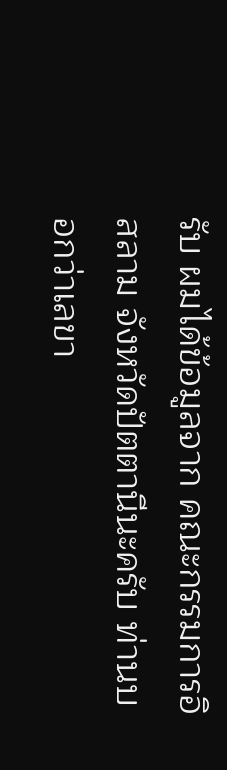รับ ผมได้ข้อมูลจาก คณะกรรมการอิสลาม จังหวัดปัตตานีนะครับ ท่านบอกว่าเลขา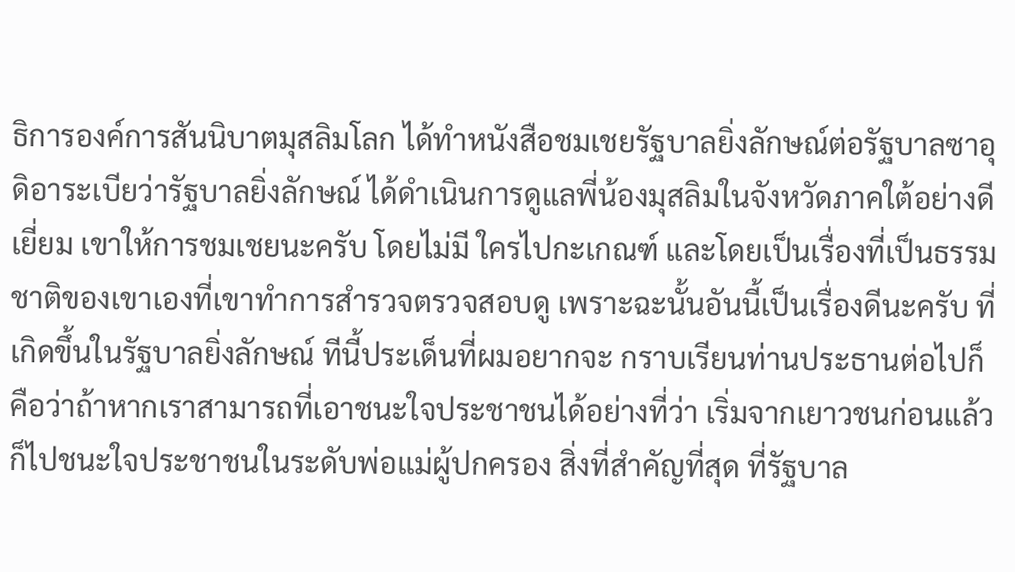ธิการองค์การสันนิบาตมุสลิมโลก ได้ทําหนังสือชมเชยรัฐบาลยิ่งลักษณ์ต่อรัฐบาลซาอุดิอาระเบียว่ารัฐบาลยิ่งลักษณ์ ได้ดําเนินการดูแลพี่น้องมุสลิมในจังหวัดภาคใต้อย่างดีเยี่ยม เขาให้การชมเชยนะครับ โดยไม่มี ใครไปกะเกณฑ์ และโดยเป็นเรื่องที่เป็นธรรมชาติของเขาเองที่เขาทําการสํารวจตรวจสอบดู เพราะฉะนั้นอันนี้เป็นเรื่องดีนะครับ ที่เกิดขึ้นในรัฐบาลยิ่งลักษณ์ ทีนี้ประเด็นที่ผมอยากจะ กราบเรียนท่านประธานต่อไปก็คือว่าถ้าหากเราสามารถที่เอาชนะใจประชาชนได้อย่างที่ว่า เริ่มจากเยาวชนก่อนแล้วก็ไปชนะใจประชาชนในระดับพ่อแม่ผู้ปกครอง สิ่งที่สําคัญที่สุด ที่รัฐบาล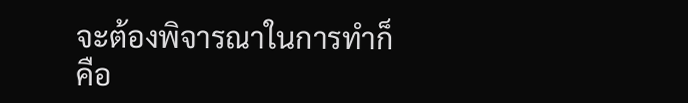จะต้องพิจารณาในการทําก็คือ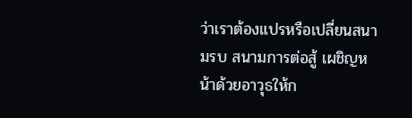ว่าเราต้องแปรหรือเปลี่ยนสนามรบ สนามการต่อสู้ เผชิญหน้าด้วยอาวุธให้ก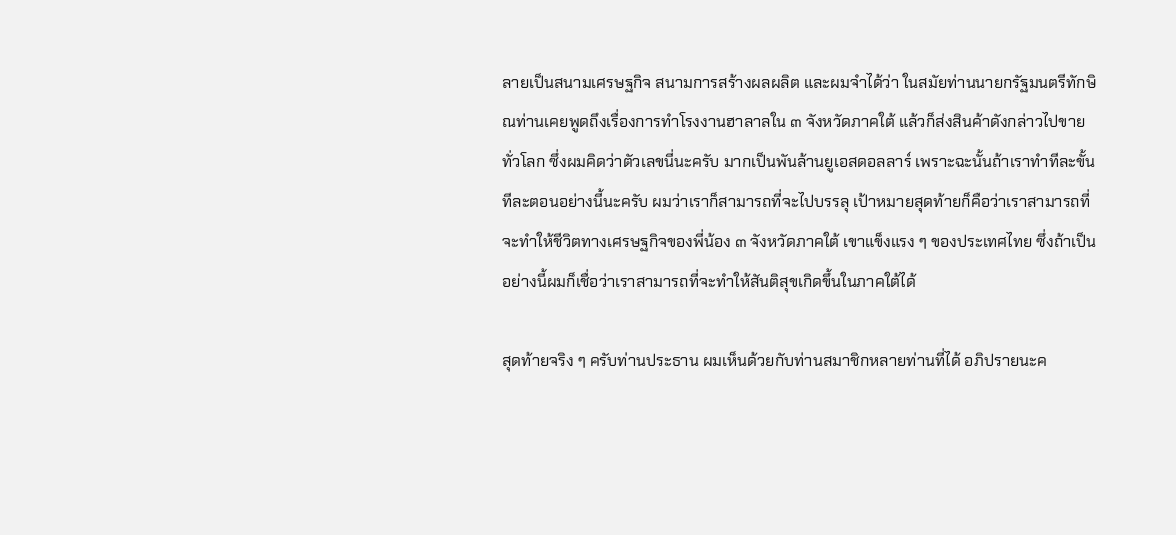ลายเป็นสนามเศรษฐกิจ สนามการสร้างผลผลิต และผมจําได้ว่า ในสมัยท่านนายกรัฐมนตรีทักษิณท่านเคยพูดถึงเรื่องการทําโรงงานฮาลาลใน ๓ จังหวัดภาคใต้ แล้วก็ส่งสินค้าดังกล่าวไปขายทั่วโลก ซึ่งผมคิดว่าตัวเลขนี่นะครับ มากเป็นพันล้านยูเอสดอลลาร์ เพราะฉะนั้นถ้าเราทําทีละขั้นทีละตอนอย่างนี้นะครับ ผมว่าเราก็สามารถที่จะไปบรรลุ เป้าหมายสุดท้ายก็คือว่าเราสามารถที่จะทําให้ชีวิตทางเศรษฐกิจของพี่น้อง ๓ จังหวัดภาคใต้ เขาแข็งแรง ๆ ของประเทศไทย ซึ่งถ้าเป็น อย่างนี้ผมก็เชื่อว่าเราสามารถที่จะทําให้สันติสุขเกิดขึ้นในภาคใต้ได้

สุดท้ายจริง ๆ ครับท่านประธาน ผมเห็นด้วยกับท่านสมาชิกหลายท่านที่ได้ อภิปรายนะค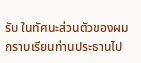รับ ในทัศนะส่วนตัวของผม กราบเรียนท่านประธานไป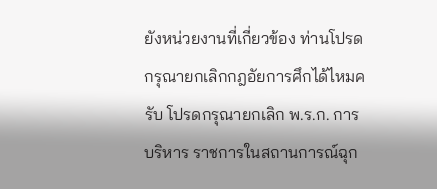ยังหน่วยงานที่เกี่ยวข้อง ท่านโปรดกรุณายกเลิกกฎอัยการศึกได้ไหมครับ โปรดกรุณายกเลิก พ.ร.ก. การบริหาร ราชการในสถานการณ์ฉุก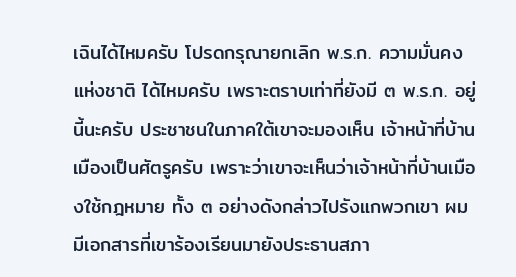เฉินได้ไหมครับ โปรดกรุณายกเลิก พ.ร.ก. ความมั่นคงแห่งชาติ ได้ไหมครับ เพราะตราบเท่าที่ยังมี ๓ พ.ร.ก. อยู่นี้นะครับ ประชาชนในภาคใต้เขาจะมองเห็น เจ้าหน้าที่บ้านเมืองเป็นศัตรูครับ เพราะว่าเขาจะเห็นว่าเจ้าหน้าที่บ้านเมืองใช้กฎหมาย ทั้ง ๓ อย่างดังกล่าวไปรังแกพวกเขา ผมมีเอกสารที่เขาร้องเรียนมายังประธานสภา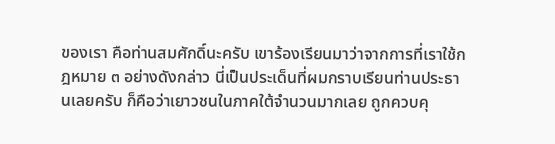ของเรา คือท่านสมศักดิ์นะครับ เขาร้องเรียนมาว่าจากการที่เราใช้กฎหมาย ๓ อย่างดังกล่าว นี่เป็นประเด็นที่ผมกราบเรียนท่านประธานเลยครับ ก็คือว่าเยาวชนในภาคใต้จํานวนมากเลย ถูกควบคุ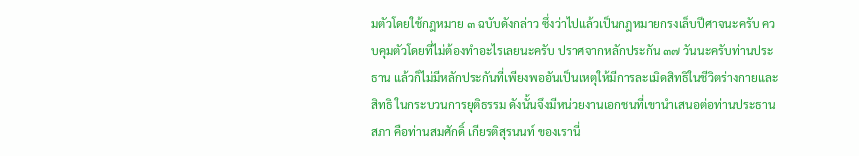มตัวโดยใช้กฎหมาย ๓ ฉบับดังกล่าว ซึ่งว่าไปแล้วเป็นกฎหมายกรงเล็บปีศาจนะครับ ควบคุมตัวโดยที่ไม่ต้องทําอะไรเลยนะครับ ปราศจากหลักประกัน ๓๗ วันนะครับท่านประธาน แล้วก็ไม่มีหลักประกันที่เพียงพออันเป็นเหตุให้มีการละเมิดสิทธิในชีวิตร่างกายและสิทธิ ในกระบวนการยุติธรรม ดังนั้นจึงมีหน่วยงานเอกชนที่เขานําเสนอต่อท่านประธานสภา คือท่านสมศักดิ์ เกียรติสุรนนท์ ของเรานี่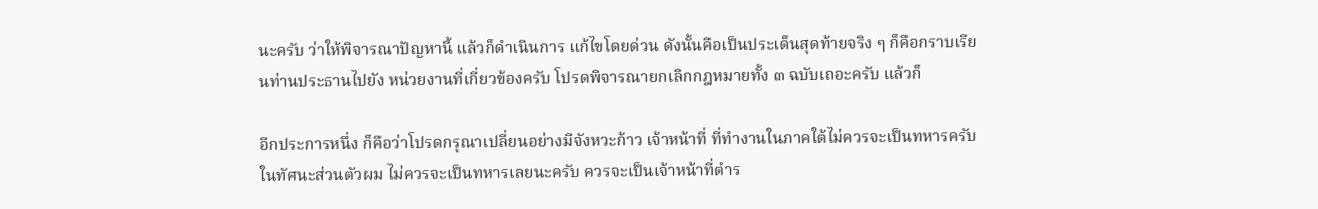นะครับ ว่าให้พิจารณาปัญหานี้ แล้วก็ดําเนินการ แก้ไขโดยด่วน ดังนั้นคือเป็นประเด็นสุดท้ายจริง ๆ ก็คือกราบเรียนท่านประธานไปยัง หน่วยงานที่เกี่ยวข้องครับ โปรดพิจารณายกเลิกกฎหมายทั้ง ๓ ฉบับเถอะครับ แล้วก็

อีกประการหนึ่ง ก็คือว่าโปรดกรุณาเปลี่ยนอย่างมีจังหวะก้าว เจ้าหน้าที่ ที่ทํางานในภาคใต้ไม่ควรจะเป็นทหารครับ ในทัศนะส่วนตัวผม ไม่ควรจะเป็นทหารเลยนะครับ ควรจะเป็นเจ้าหน้าที่ตําร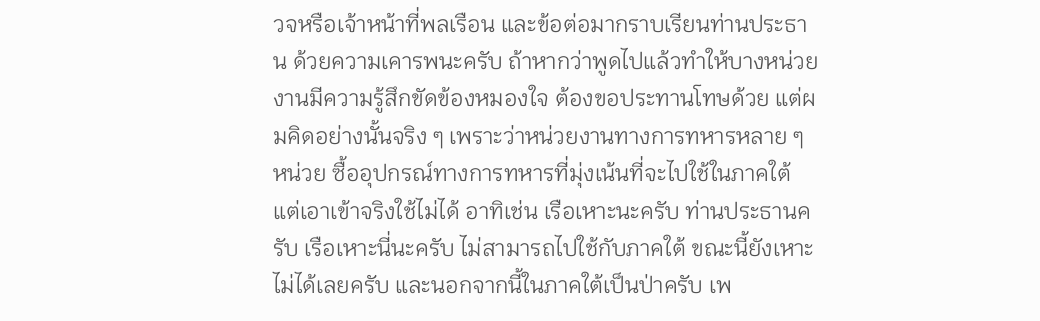วจหรือเจ้าหน้าที่พลเรือน และข้อต่อมากราบเรียนท่านประธาน ด้วยความเคารพนะครับ ถ้าหากว่าพูดไปแล้วทําให้บางหน่วยงานมีความรู้สึกขัดข้องหมองใจ ต้องขอประทานโทษด้วย แต่ผมคิดอย่างนั้นจริง ๆ เพราะว่าหน่วยงานทางการทหารหลาย ๆ หน่วย ซื้ออุปกรณ์ทางการทหารที่มุ่งเน้นที่จะไปใช้ในภาคใต้ แต่เอาเข้าจริงใช้ไม่ได้ อาทิเช่น เรือเหาะนะครับ ท่านประธานครับ เรือเหาะนี่นะครับ ไม่สามารถไปใช้กับภาคใต้ ขณะนี้ยังเหาะไม่ได้เลยครับ และนอกจากนี้ในภาคใต้เป็นป่าครับ เพ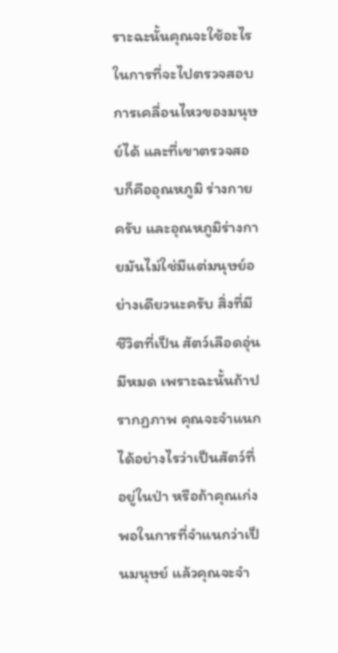ราะฉะนั้นคุณจะใช้อะไร ในการที่จะไปตรวจสอบการเคลื่อนไหวของมนุษย์ได้ และที่เขาตรวจสอบก็คืออุณหภูมิ ร่างกายครับ และอุณหภูมิร่างกายมันไม่ใช่มีแต่มนุษย์อย่างเดียวนะครับ สิ่งที่มีชีวิตที่เป็น สัตว์เลือดอุ่นมีหมด เพราะฉะนั้นถ้าปรากฏภาพ คุณจะจําแนกได้อย่างไรว่าเป็นสัตว์ที่อยู่ในป่า หรือถ้าคุณเก่งพอในการที่จําแนกว่าเป็นมนุษย์ แล้วคุณจะจํา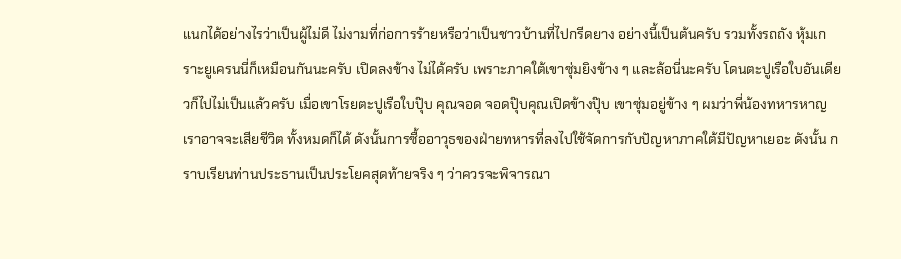แนกได้อย่างไรว่าเป็นผู้ไม่ดี ไม่งามที่ก่อการร้ายหรือว่าเป็นชาวบ้านที่ไปกรีดยาง อย่างนี้เป็นต้นครับ รวมทั้งรถถัง หุ้มเกราะยูเครนนี่ก็เหมือนกันนะครับ เปิดลงข้าง ไม่ได้ครับ เพราะภาคใต้เขาซุ่มยิงข้าง ๆ และล้อนี่นะครับ โดนตะปูเรือใบอันเดียวก็ไปไม่เป็นแล้วครับ เมื่อเขาโรยตะปูเรือใบปุ๊บ คุณจอด จอดปุ๊บคุณเปิดข้างปุ๊บ เขาซุ่มอยู่ข้าง ๆ ผมว่าพี่น้องทหารหาญเราอาจจะเสียชีวิต ทั้งหมดก็ได้ ดังนั้นการซื้ออาวุธของฝ่ายทหารที่ลงไปใช้จัดการกับปัญหาภาคใต้มีปัญหาเยอะ ดังนั้น กราบเรียนท่านประธานเป็นประโยคสุดท้ายจริง ๆ ว่าควรจะพิจารณา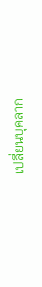เปลี่ยนบุคลาก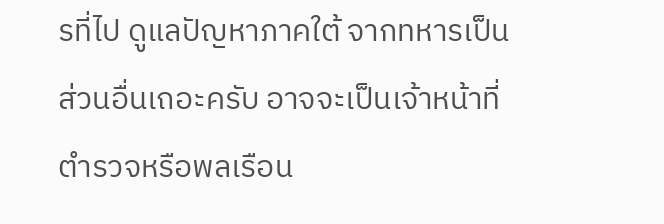รที่ไป ดูแลปัญหาภาคใต้ จากทหารเป็นส่วนอื่นเถอะครับ อาจจะเป็นเจ้าหน้าที่ตํารวจหรือพลเรือน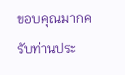ขอบคุณมากครับท่านประ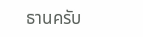ธานครับ